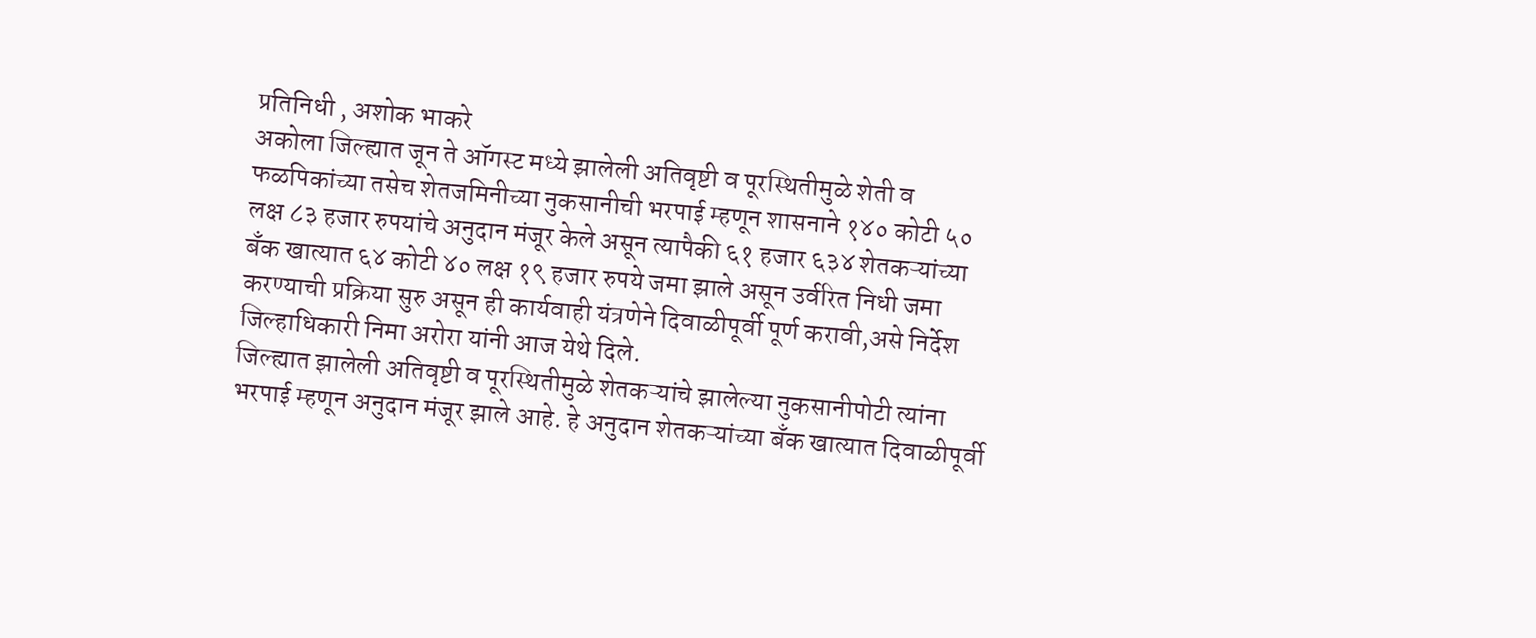प्रतिनिधी , अशोक भाकरे
अकोला जिल्ह्यात जून ते ऑगस्ट मध्ये झालेली अतिवृष्टी व पूरस्थितीमुळे शेती व फळपिकांच्या तसेच शेतजमिनीच्या नुकसानीची भरपाई म्हणून शासनाने १४० कोटी ५० लक्ष ८३ हजार रुपयांचे अनुदान मंजूर केले असून त्यापैकी ६१ हजार ६३४ शेतकऱ्यांच्या बॅंक खात्यात ६४ कोटी ४० लक्ष १९ हजार रुपये जमा झाले असून उर्वरित निधी जमा करण्याची प्रक्रिया सुरु असून ही कार्यवाही यंत्रणेने दिवाळीपूर्वी पूर्ण करावी,असे निर्देश जिल्हाधिकारी निमा अरोरा यांनी आज येथे दिले.
जिल्ह्यात झालेली अतिवृष्टी व पूरस्थितीमुळे शेतकऱ्यांचे झालेल्या नुकसानीपोटी त्यांना भरपाई म्हणून अनुदान मंजूर झाले आहे. हे अनुदान शेतकऱ्यांच्या बॅंक खात्यात दिवाळीपूर्वी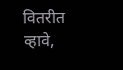वितरीत व्हावे,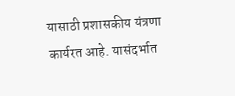यासाठी प्रशासकीय यंत्रणा कार्यरत आहे. यासंदर्भात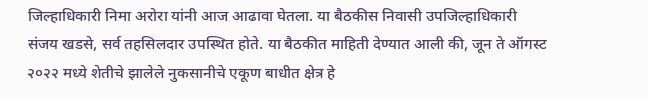जिल्हाधिकारी निमा अरोरा यांनी आज आढावा घेतला. या बैठकीस निवासी उपजिल्हाधिकारी संजय खडसे, सर्व तहसिलदार उपस्थित होते. या बैठकीत माहिती देण्यात आली की, जून ते ऑगस्ट २०२२ मध्ये शेतीचे झालेले नुकसानीचे एकूण बाधीत क्षेत्र हे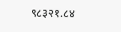९८३२१.८४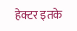हेक्टर इतके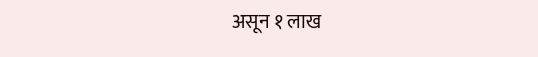असून १ लाख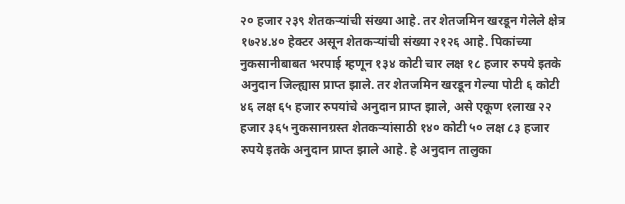२० हजार २३९ शेतकऱ्यांची संख्या आहे. तर शेतजमिन खरडून गेलेले क्षेत्र १७२४.४० हेक्टर असून शेतकऱ्यांची संख्या २१२६ आहे. पिकांच्या नुकसानीबाबत भरपाई म्हणून १३४ कोटी चार लक्ष १८ हजार रुपये इतके अनुदान जिल्ह्यास प्राप्त झाले. तर शेतजमिन खरडून गेल्या पोटी ६ कोटी ४६ लक्ष ६५ हजार रुपयांचे अनुदान प्राप्त झाले, असे एकूण १लाख २२ हजार ३६५ नुकसानग्रस्त शेतकऱ्यांसाठी १४० कोटी ५० लक्ष ८३ हजार रुपये इतके अनुदान प्राप्त झाले आहे. हे अनुदान तालुका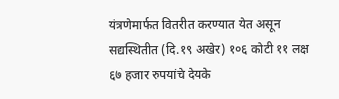यंत्रणेमार्फत वितरीत करण्यात येत असून सद्यस्थितीत (दि.१९ अखेर) १०६ कोटी ११ लक्ष ६७ हजार रुपयांचे देयके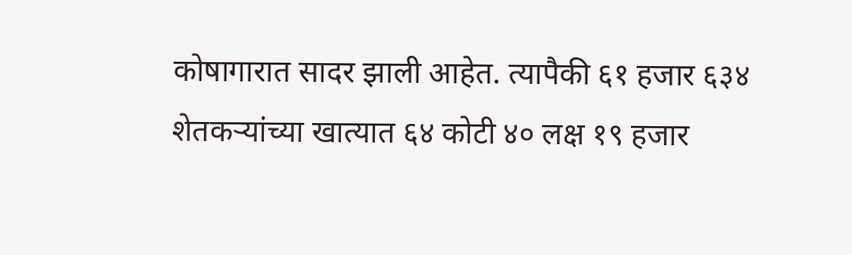कोषागारात सादर झाली आहेत. त्यापैकी ६१ हजार ६३४ शेतकऱ्यांच्या खात्यात ६४ कोटी ४० लक्ष १९ हजार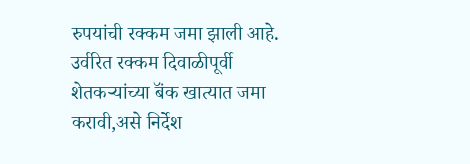रुपयांची रक्कम जमा झाली आहे. उर्वरित रक्कम दिवाळीपूर्वी शेतकऱ्यांच्या बॅंक खात्यात जमा करावी,असे निर्देश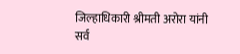जिल्हाधिकारी श्रीमती अरोरा यांनी सर्व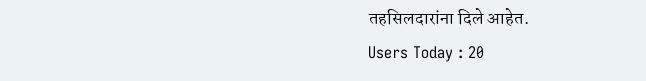तहसिलदारांना दिले आहेत.
Users Today : 20